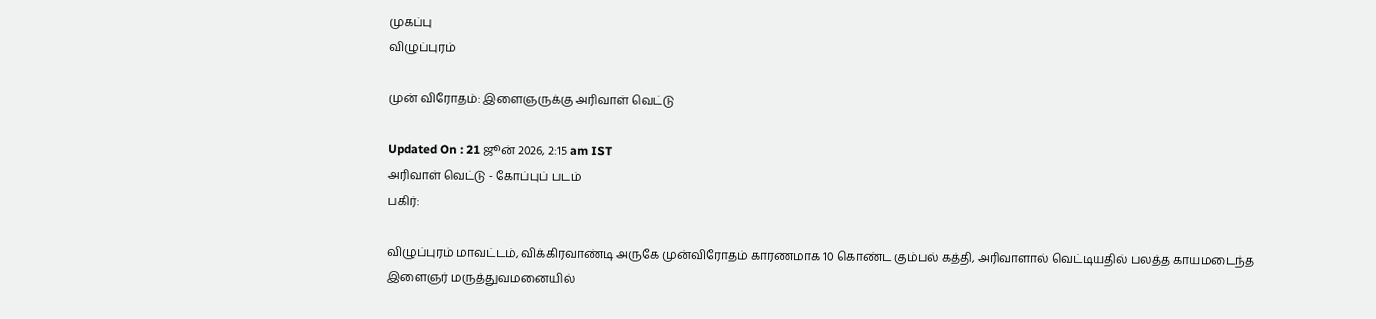முகப்பு
விழுப்புரம்

முன் விரோதம்: இளைஞருக்கு அரிவாள் வெட்டு

Updated On : 21 ஜூன் 2026, 2:15 am IST
அரிவாள் வெட்டு - கோப்புப் படம்
பகிர்:

விழுப்புரம் மாவட்டம், விக்கிரவாண்டி அருகே முன்விரோதம் காரணமாக 10 கொண்ட கும்பல் கத்தி, அரிவாளால் வெட்டியதில் பலத்த காயமடைந்த இளைஞர் மருத்துவமனையில்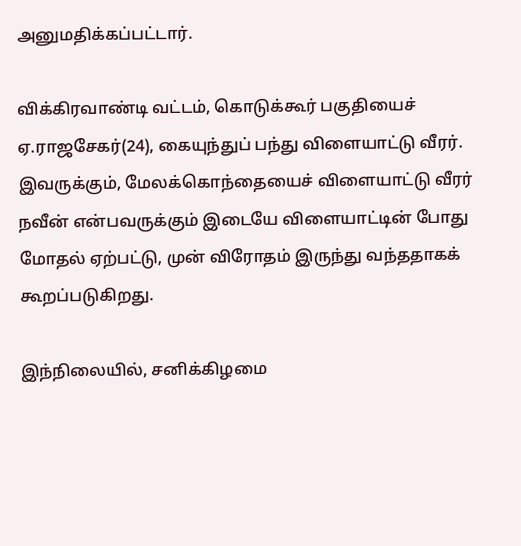அனுமதிக்கப்பட்டார்.

விக்கிரவாண்டி வட்டம், கொடுக்கூர் பகுதியைச் ஏ.ராஜசேகர்(24), கையுந்துப் பந்து விளையாட்டு வீரர். இவருக்கும், மேலக்கொந்தையைச் விளையாட்டு வீரர் நவீன் என்பவருக்கும் இடையே விளையாட்டின் போது மோதல் ஏற்பட்டு, முன் விரோதம் இருந்து வந்ததாகக் கூறப்படுகிறது.

இந்நிலையில், சனிக்கிழமை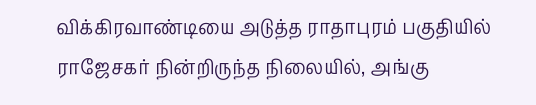விக்கிரவாண்டியை அடுத்த ராதாபுரம் பகுதியில் ராஜேசகர் நின்றிருந்த நிலையில், அங்கு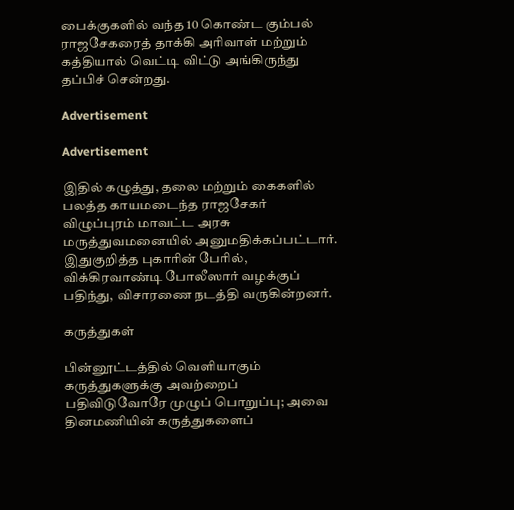பைக்குகளில் வந்த 10 கொண்ட கும்பல் ராஜசேகரைத் தாக்கி அரிவாள் மற்றும் கத்தியால் வெட்டி விட்டு அங்கிருந்து தப்பிச் சென்றது.

Advertisement

Advertisement

இதில் கழுத்து, தலை மற்றும் கைகளில் பலத்த காயமடைந்த ராஜசேகர் விழுப்புரம் மாவட்ட அரசு மருத்துவமனையில் அனுமதிக்கப்பட்டார். இதுகுறித்த புகாரின் பேரில், விக்கிரவாண்டி போலீஸார் வழக்குப் பதிந்து, விசாரணை நடத்தி வருகின்றனர்.

கருத்துகள்

பின்னூட்டத்தில் வெளியாகும் கருத்துகளுக்கு அவற்றைப் பதிவிடுவோரே முழுப் பொறுப்பு; அவை தினமணியின் கருத்துகளைப்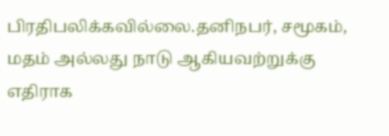பிரதிபலிக்கவில்லை.தனிநபர், சமூகம், மதம் அல்லது நாடு ஆகியவற்றுக்கு எதிராக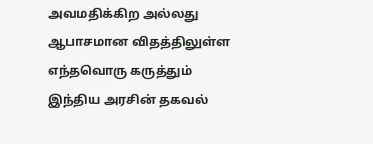அவமதிக்கிற அல்லது ஆபாசமான விதத்திலுள்ள எந்தவொரு கருத்தும் இந்திய அரசின் தகவல்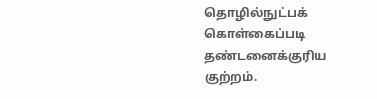தொழில்நுட்பக் கொள்கைப்படி தண்டனைக்குரிய குற்றம்.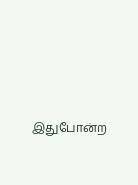இதுபோன்ற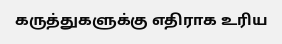கருத்துகளுக்கு எதிராக உரிய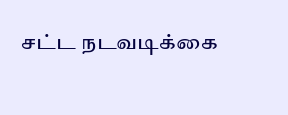சட்ட நடவடிக்கை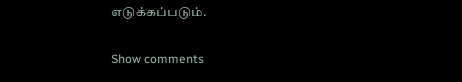எடுக்கப்படும்.

Show comments